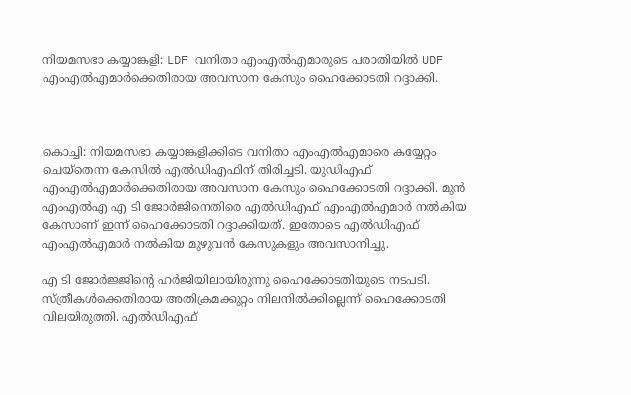നിയമസഭാ കയ്യാങ്കളി: LDF വനിതാ എംഎൽഎമാരുടെ പരാതിയിൽ UDF എംഎൽഎമാർക്കെതിരായ അവസാന കേസും ഹൈക്കോടതി റദ്ദാക്കി.



കൊച്ചി: നിയമസഭാ കയ്യാങ്കളിക്കിടെ വനിതാ എംഎല്‍എമാരെ കയ്യേറ്റം ചെയ്‌തെന്ന കേസില്‍ എല്‍ഡിഎഫിന് തിരിച്ചടി. യുഡിഎഫ് എംഎല്‍എമാര്‍ക്കെതിരായ അവസാന കേസും ഹൈക്കോടതി റദ്ദാക്കി. മുന്‍ എംഎല്‍എ എ ടി ജോര്‍ജിനെതിരെ എല്‍ഡിഎഫ് എംഎല്‍എമാര്‍ നല്‍കിയ കേസാണ് ഇന്ന് ഹൈക്കോടതി റദ്ദാക്കിയത്. ഇതോടെ എൽഡിഎഫ് എംഎല്‍എമാർ നൽകിയ മുഴുവന്‍ കേസുകളും അവസാനിച്ചു.

എ ടി ജോര്‍ജ്ജിന്റെ ഹര്‍ജിയിലായിരുന്നു ഹൈക്കോടതിയുടെ നടപടി. സ്ത്രീകള്‍ക്കെതിരായ അതിക്രമക്കുറ്റം നിലനില്‍ക്കില്ലെന്ന് ഹൈക്കോടതി വിലയിരുത്തി. എല്‍ഡിഎഫ്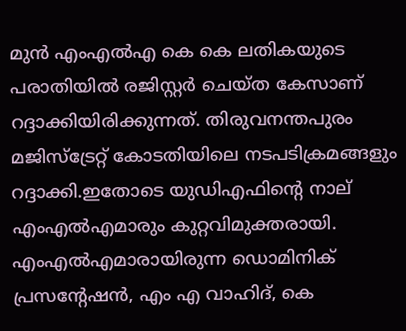മുന്‍ എംഎല്‍എ കെ കെ ലതികയുടെ പരാതിയില്‍ രജിസ്റ്റര്‍ ചെയ്ത കേസാണ് റദ്ദാക്കിയിരിക്കുന്നത്. തിരുവനന്തപുരം മജിസ്ട്രേറ്റ് കോടതിയിലെ നടപടിക്രമങ്ങളും റദ്ദാക്കി.ഇതോടെ യുഡിഎഫിന്റെ നാല് എംഎല്‍എമാരും കുറ്റവിമുക്തരായി. എംഎല്‍എമാരായിരുന്ന ഡൊമിനിക് പ്രസന്റേഷന്‍, എം എ വാഹിദ്, കെ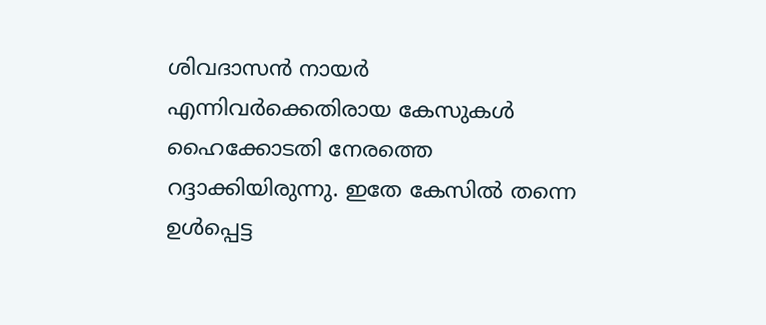ശിവദാസന്‍ നായര്‍ എന്നിവര്‍ക്കെതിരായ കേസുകള്‍ ഹൈക്കോടതി നേരത്തെ റദ്ദാക്കിയിരുന്നു. ഇതേ കേസില്‍ തന്നെ ഉള്‍പ്പെട്ട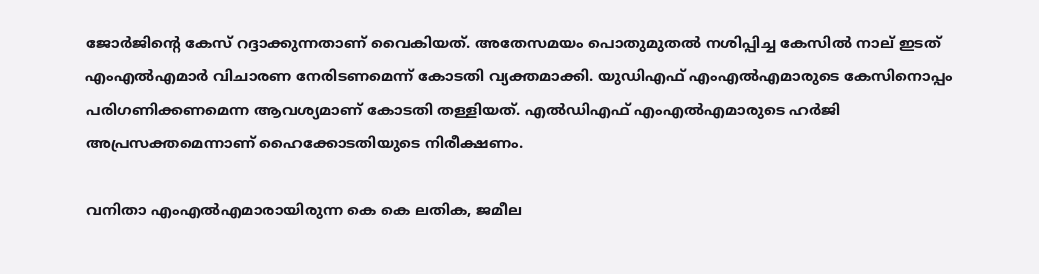ജോര്‍ജിന്റെ കേസ് റദ്ദാക്കുന്നതാണ് വൈകിയത്. അതേസമയം പൊതുമുതല്‍ നശിപ്പിച്ച കേസില്‍ നാല് ഇടത് എംഎല്‍എമാര്‍ വിചാരണ നേരിടണമെന്ന് കോടതി വ്യക്തമാക്കി. യുഡിഎഫ് എംഎല്‍എമാരുടെ കേസിനൊപ്പം പരിഗണിക്കണമെന്ന ആവശ്യമാണ് കോടതി തള്ളിയത്. എല്‍ഡിഎഫ് എംഎല്‍എമാരുടെ ഹര്‍ജി അപ്രസക്തമെന്നാണ് ഹൈക്കോടതിയുടെ നിരീക്ഷണം.

വനിതാ എംഎല്‍എമാരായിരുന്ന കെ കെ ലതിക, ജമീല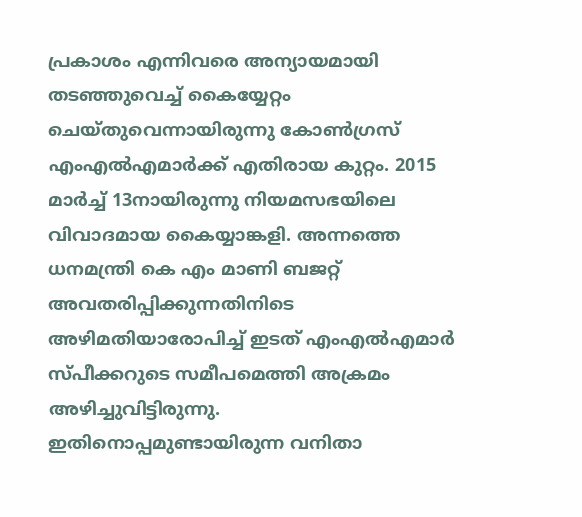പ്രകാശം എന്നിവരെ അന്യായമായി തടഞ്ഞുവെച്ച് കൈയ്യേറ്റം ചെയ്തുവെന്നായിരുന്നു കോണ്‍ഗ്രസ് എംഎല്‍എമാര്‍ക്ക് എതിരായ കുറ്റം. 2015 മാര്‍ച്ച് 13നായിരുന്നു നിയമസഭയിലെ വിവാദമായ കൈയ്യാങ്കളി. അന്നത്തെ ധനമന്ത്രി കെ എം മാണി ബജറ്റ് അവതരിപ്പിക്കുന്നതിനിടെ അഴിമതിയാരോപിച്ച് ഇടത് എംഎല്‍എമാര്‍ സ്പീക്കറുടെ സമീപമെത്തി അക്രമം അഴിച്ചുവിട്ടിരുന്നു. ഇതിനൊപ്പമുണ്ടായിരുന്ന വനിതാ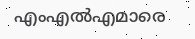എംഎല്‍എമാരെ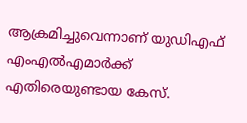ആക്രമിച്ചുവെന്നാണ് യുഡിഎഫ് എംഎല്‍എമാര്‍ക്ക് എതിരെയുണ്ടായ കേസ്.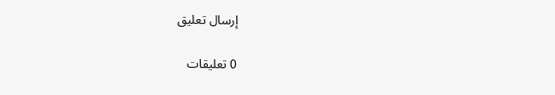إرسال تعليق

0 تعليقات